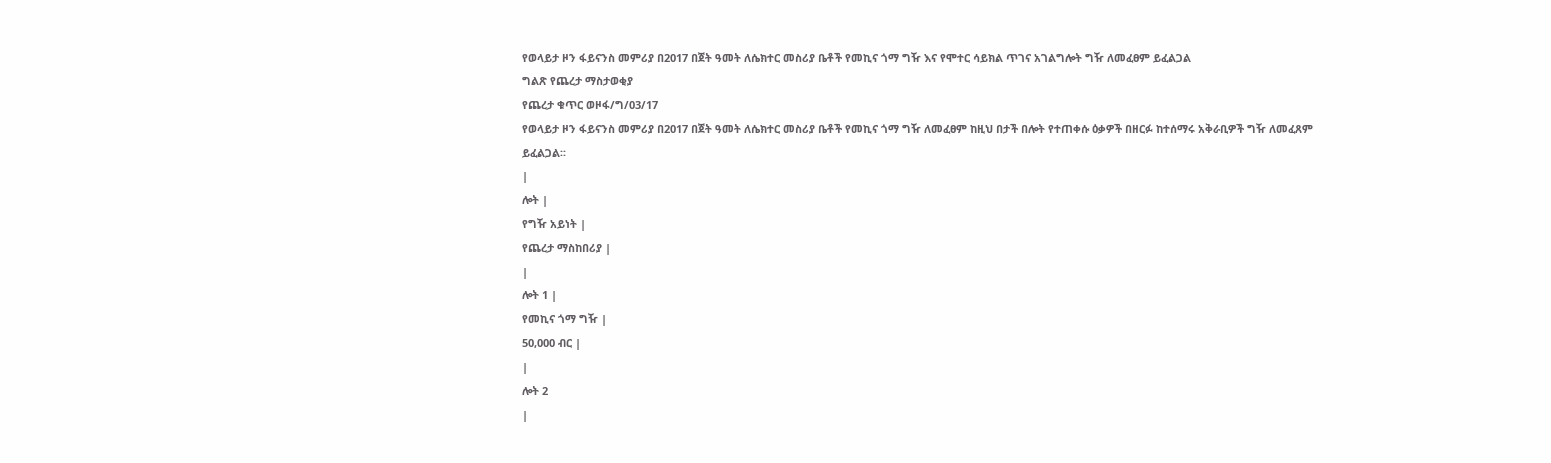የወላይታ ዞን ፋይናንስ መምሪያ በ2017 በጀት ዓመት ለሴክተር መስሪያ ቤቶች የመኪና ጎማ ግዥ እና የሞተር ሳይክል ጥገና አገልግሎት ግዥ ለመፈፀም ይፈልጋል
ግልጽ የጨረታ ማስታወቂያ
የጨረታ ቁጥር ወዞፋ/ግ/03/17
የወላይታ ዞን ፋይናንስ መምሪያ በ2017 በጀት ዓመት ለሴክተር መስሪያ ቤቶች የመኪና ጎማ ግዥ ለመፈፀም ከዚህ በታች በሎት የተጠቀሱ ዕቃዎች በዘርፉ ከተሰማሩ አቅራቢዎች ግዥ ለመፈጸም ይፈልጋል፡፡
|
ሎት |
የግዥ አይነት |
የጨረታ ማስከበሪያ |
|
ሎት 1 |
የመኪና ጎማ ግዥ |
50,000 ብር |
|
ሎት 2
|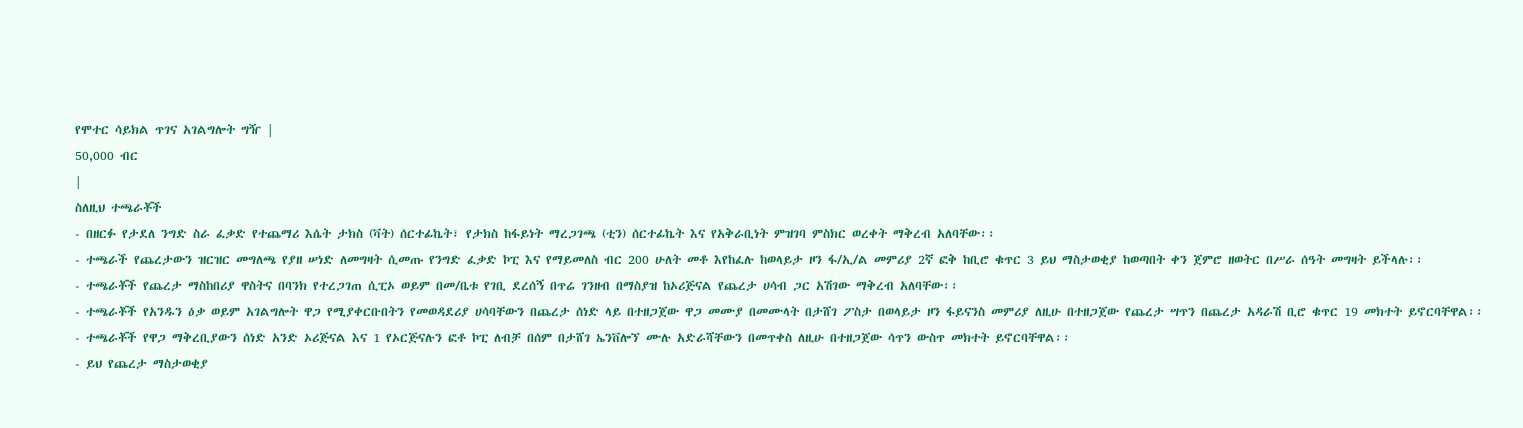የሞተር ሳይክል ጥገና አገልግሎት ግዥ |
50,000 ብር
|
ስለዚህ ተጫራቾች
- በዘርፉ የታደለ ንግድ ስራ ፈቃድ የተጨማሪ እሴት ታክስ (ቫት) ሰርተፊኬት፣ የታክስ ከፋይነት ማረጋገጫ (ቲን) ሰርተፊኬት እና የአቅራቢነት ምዝገባ ምስክር ወረቀት ማቅረብ አለባቸው፡፡
- ተጫራች የጨረታውን ዝርዝር መግለጫ የያዘ ሠነድ ለመግዛት ሲመጡ የንግድ ፈቃድ ኮፒ እና የማይመለስ ብር 200 ሁለት መቶ እየከፈሉ ከወላይታ ዞን ፋ/ኢ/ል መምሪያ 2ኛ ፎቅ ከቢሮ ቁጥር 3 ይህ ማስታወቂያ ከወጣበት ቀን ጀምሮ ዘወትር በሥራ ሰዓት መግዛት ይችላሉ፡፡
- ተጫራቾች የጨረታ ማስከበሪያ ዋስትና በባንክ የተረጋገጠ ሲፒኦ ወይም በመ/ቤቱ የገቢ ደረሰኝ በጥሬ ገንዘብ በማስያዝ ከኦሪጅናል የጨረታ ሀሳብ ጋር አሽገው ማቅረብ አለባቸው፡፡
- ተጫራቾች የአንዱን ዕቃ ወይም አገልግሎት ዋጋ የሚያቀርቡበትን የመወዳደሪያ ሀሳባቸውን በጨረታ ሰነድ ላይ በተዘጋጀው ዋጋ መሙያ በመሙላት በታሸገ ፖስታ በወላይታ ዞን ፋይናንስ መምሪያ ለዚሁ በተዘጋጀው የጨረታ ሣጥን በጨረታ አዳራሽ ቢሮ ቁጥር 19 መክተት ይኖርባቸዋል፡፡
- ተጫራቾች የዋጋ ማቅረቢያውን ሰነድ አንድ ኦሪጅናል እና 1 የኦርጅናሉን ፎቶ ኮፒ ለብቻ በሰም በታሸገ ኤንቨሎኘ ሙሉ አድራሻቸውን በመጥቀስ ለዚሁ በተዘጋጀው ሳጥን ውስጥ መክተት ይኖርባቸዋል፡፡
- ይህ የጨረታ ማስታወቂያ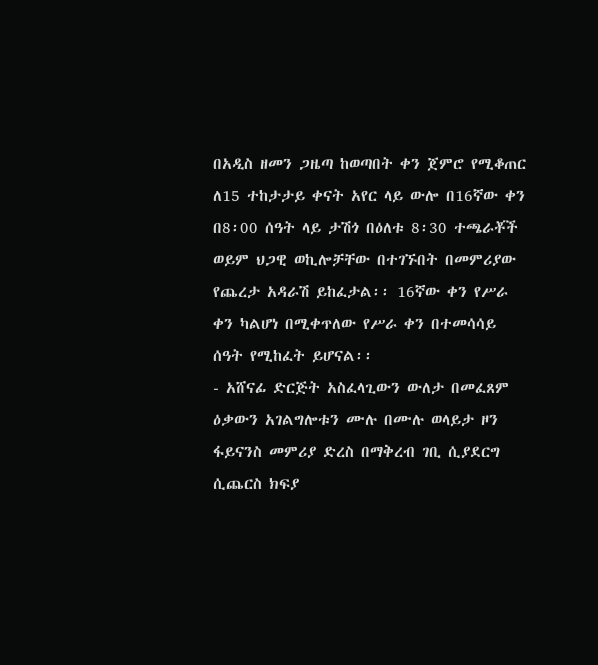በአዲስ ዘመን ጋዜጣ ከወጣበት ቀን ጀምሮ የሚቆጠር ለ15 ተከታታይ ቀናት አየር ላይ ውሎ በ16ኛው ቀን በ8፡00 ሰዓት ላይ ታሽጎ በዕለቱ 8፡30 ተጫራቾች ወይም ህጋዊ ወኪሎቻቸው በተገኙበት በመምሪያው የጨረታ አዳራሽ ይከፈታል፡፡ 16ኛው ቀን የሥራ ቀን ካልሆነ በሚቀጥለው የሥራ ቀን በተመሳሳይ ሰዓት የሚከፈት ይሆናል፡፡
- አሸናፊ ድርጅት አስፈላጊውን ውለታ በመፈጸም ዕቃውን አገልግሎቱን ሙሉ በሙሉ ወላይታ ዞን ፋይናንስ መምሪያ ድረስ በማቅረብ ገቢ ሲያደርግ ሲጨርስ ክፍያ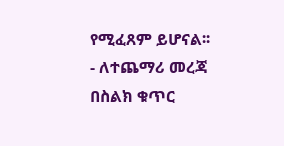የሚፈጸም ይሆናል፡፡
- ለተጨማሪ መረጃ በስልክ ቁጥር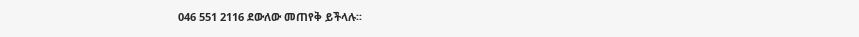046 551 2116 ደውለው መጠየቅ ይችላሉ፡፡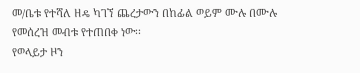መ/ቤቱ የተሻለ ዘዴ ካገኘ ጨረታውን በከፊል ወይም ሙሉ በሙሉ የመሰረዝ መብቱ የተጠበቀ ነው፡፡
የወላይታ ዞን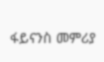ፋይናንስ መምሪያ